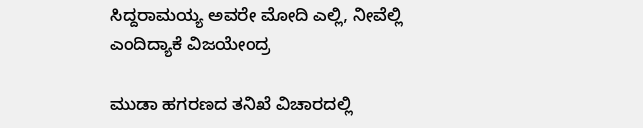ಸಿದ್ದರಾಮಯ್ಯ ಅವರೇ ಮೋದಿ ಎಲ್ಲಿ, ನೀವೆಲ್ಲಿ ಎಂದಿದ್ಯಾಕೆ ವಿಜಯೇಂದ್ರ

ಮುಡಾ ಹಗರಣದ ತನಿಖೆ ವಿಚಾರದಲ್ಲಿ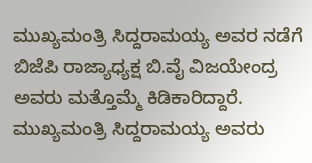ಮುಖ್ಯಮಂತ್ರಿ ಸಿದ್ದರಾಮಯ್ಯ ಅವರ ನಡೆಗೆ ಬಿಜೆಪಿ ರಾಜ್ಯಾಧ್ಯಕ್ಷ ಬಿ.ವೈ ವಿಜಯೇಂದ್ರ ಅವರು ಮತ್ತೊಮ್ಮೆ ಕಿಡಿಕಾರಿದ್ದಾರೆ. ಮುಖ್ಯಮಂತ್ರಿ ಸಿದ್ದರಾಮಯ್ಯ ಅವರು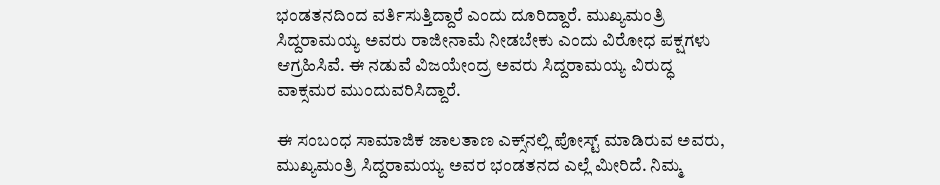ಭಂಡತನದಿಂದ ವರ್ತಿಸುತ್ತಿದ್ದಾರೆ ಎಂದು ದೂರಿದ್ದಾರೆ. ಮುಖ್ಯಮಂತ್ರಿ ಸಿದ್ದರಾಮಯ್ಯ ಅವರು ರಾಜೀನಾಮೆ ನೀಡಬೇಕು ಎಂದು ವಿರೋಧ ಪಕ್ಷಗಳು ಆಗ್ರಹಿಸಿವೆ. ಈ ನಡುವೆ ವಿಜಯೇಂದ್ರ ಅವರು ಸಿದ್ದರಾಮಯ್ಯ ವಿರುದ್ಧ ವಾಕ್ಸಮರ ಮುಂದುವರಿಸಿದ್ದಾರೆ.

ಈ ಸಂಬಂಧ ಸಾಮಾಜಿಕ ಜಾಲತಾಣ ಎಕ್ಸ್‌ನಲ್ಲಿ ಪೋಸ್ಟ್‌ ಮಾಡಿರುವ ಅವರು, ಮುಖ್ಯಮಂತ್ರಿ ಸಿದ್ದರಾಮಯ್ಯ ಅವರ ಭಂಡತನದ ಎಲ್ಲೆ ಮೀರಿದೆ. ನಿಮ್ಮ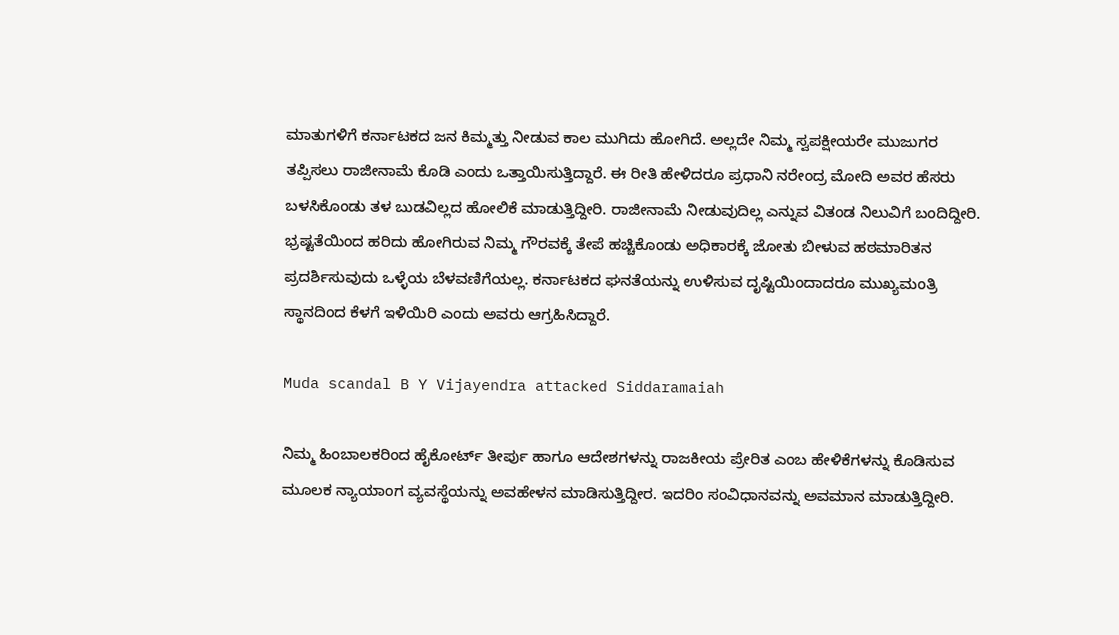ಮಾತುಗಳಿಗೆ ಕರ್ನಾಟಕದ ಜನ ಕಿಮ್ಮತ್ತು ನೀಡುವ ಕಾಲ ಮುಗಿದು ಹೋಗಿದೆ. ಅಲ್ಲದೇ ನಿಮ್ಮ ಸ್ವಪಕ್ಷೀಯರೇ ಮುಜುಗರ ತಪ್ಪಿಸಲು ರಾಜೀನಾಮೆ ಕೊಡಿ ಎಂದು ಒತ್ತಾಯಿಸುತ್ತಿದ್ದಾರೆ. ಈ ರೀತಿ ಹೇಳಿದರೂ ಪ್ರಧಾನಿ ನರೇಂದ್ರ ಮೋದಿ ಅವರ ಹೆಸರು ಬಳಸಿಕೊಂಡು ತಳ ಬುಡವಿಲ್ಲದ ಹೋಲಿಕೆ ಮಾಡುತ್ತಿದ್ದೀರಿ. ರಾಜೀನಾಮೆ ನೀಡುವುದಿಲ್ಲ ಎನ್ನುವ ವಿತಂಡ ನಿಲುವಿಗೆ ಬಂದಿದ್ದೀರಿ. ಭ್ರಷ್ಟತೆಯಿಂದ ಹರಿದು ಹೋಗಿರುವ ನಿಮ್ಮ ಗೌರವಕ್ಕೆ ತೇಪೆ ಹಚ್ಚಿಕೊಂಡು ಅಧಿಕಾರಕ್ಕೆ ಜೋತು ಬೀಳುವ ಹಠಮಾರಿತನ ಪ್ರದರ್ಶಿಸುವುದು ಒಳ್ಳೆಯ ಬೆಳವಣಿಗೆಯಲ್ಲ. ಕರ್ನಾಟಕದ ಘನತೆಯನ್ನು ಉಳಿಸುವ ದೃಷ್ಟಿಯಿಂದಾದರೂ ಮುಖ್ಯಮಂತ್ರಿ ಸ್ಥಾನದಿಂದ ಕೆಳಗೆ ಇಳಿಯಿರಿ ಎಂದು ಅವರು ಆಗ್ರಹಿಸಿದ್ದಾರೆ.

Muda scandal B Y Vijayendra attacked Siddaramaiah

ನಿಮ್ಮ ಹಿಂಬಾಲಕರಿಂದ ಹೈಕೋರ್ಟ್‌ ತೀರ್ಪು ಹಾಗೂ ಆದೇಶಗಳನ್ನು ರಾಜಕೀಯ ಪ್ರೇರಿತ ಎಂಬ ಹೇಳಿಕೆಗಳನ್ನು ಕೊಡಿಸುವ ಮೂಲಕ ನ್ಯಾಯಾಂಗ ವ್ಯವಸ್ಥೆಯನ್ನು ಅವಹೇಳನ ಮಾಡಿಸುತ್ತಿದ್ದೀರ. ಇದರಿಂ ಸಂವಿಧಾನವನ್ನು ಅವಮಾನ ಮಾಡುತ್ತಿದ್ದೀರಿ.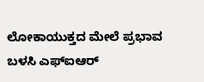ಲೋಕಾಯುಕ್ತದ ಮೇಲೆ ಪ್ರಭಾವ ಬಳಸಿ ಎಫ್‌ಐಆರ್‌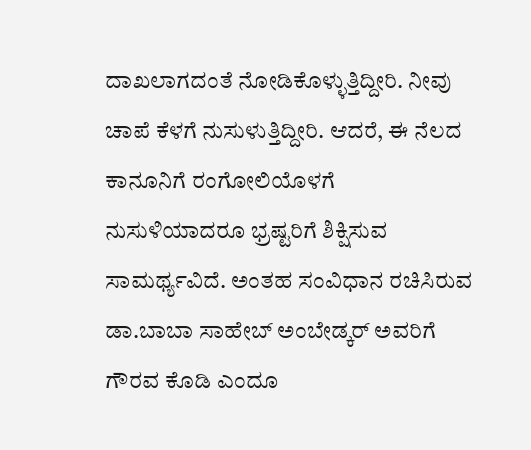ದಾಖಲಾಗದಂತೆ ನೋಡಿಕೊಳ್ಳುತ್ತಿದ್ದೀರಿ. ನೀವು ಚಾಪೆ ಕೆಳಗೆ ನುಸುಳುತ್ತಿದ್ದೀರಿ. ಆದರೆ, ಈ ನೆಲದ ಕಾನೂನಿಗೆ ರಂಗೋಲಿಯೊಳಗೆ ನುಸುಳಿಯಾದರೂ ಭ್ರಷ್ಟರಿಗೆ ಶಿಕ್ಷಿಸುವ ಸಾಮರ್ಥ್ಯವಿದೆ. ಅಂತಹ ಸಂವಿಧಾನ ರಚಿಸಿರುವ ಡಾ.ಬಾಬಾ ಸಾಹೇಬ್ ಅಂಬೇಡ್ಕರ್ ಅವರಿಗೆ ಗೌರವ ಕೊಡಿ ಎಂದೂ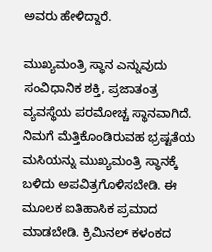ಅವರು ಹೇಳಿದ್ದಾರೆ.

ಮುಖ್ಯಮಂತ್ರಿ ಸ್ಥಾನ ಎನ್ನುವುದು ಸಂವಿಧಾನಿಕ ಶಕ್ತಿ, ಪ್ರಜಾತಂತ್ರ ವ್ಯವಸ್ಥೆಯ ಪರಮೋಚ್ಚ ಸ್ಥಾನವಾಗಿದೆ. ನಿಮಗೆ ಮೆತ್ತಿಕೊಂಡಿರುವಹ ಭ್ರಷ್ಟತೆಯ ಮಸಿಯನ್ನು ಮುಖ್ಯಮಂತ್ರಿ ಸ್ಥಾನಕ್ಕೆ ಬಳಿದು ಅಪವಿತ್ರಗೊಳಿಸಬೇಡಿ. ಈ ಮೂಲಕ ಐತಿಹಾಸಿಕ ಪ್ರಮಾದ ಮಾಡಬೇಡಿ. ಕ್ರಿಮಿನಲ್ ಕಳಂಕದ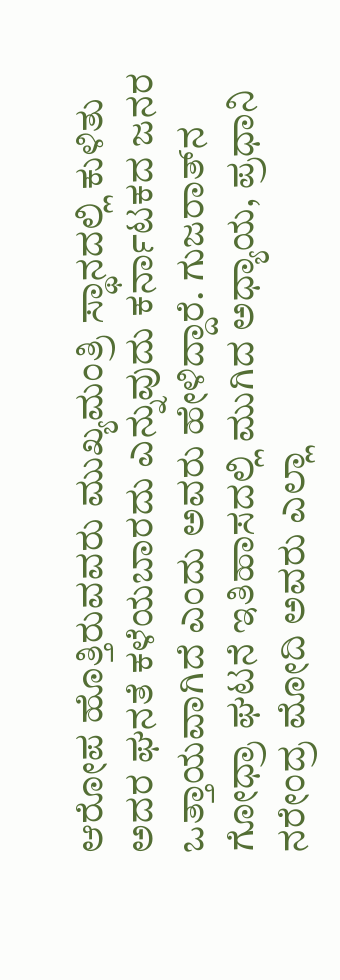ಆರೋಪ ಹೊತ್ತಿರುವವರು ಮುಖ್ಯಮಂತ್ರಿ ಸ್ಥಾನದಲ್ಲಿ ಕುಳಿತು ಅದರ ಘನತೆ ಕಳೆಯಬಾರದು ಎನ್ನುವುದು ಕರ್ನಾಟಕದ ಜನರ ಒತ್ತಾಯವಾಗಿದೆ ಎಂದು ಅವರು ಹೇಳಿದ್ದಾರೆ. ಗುಜರಾತ್‌ನ ಗೋಧ್ರಾ ಘಟನೆ ಇತಿಹಾಸದಲ್ಲಿ ಮುಗಿದ ಅಧ್ಯಾಯ, ಪ್ರಧಾನಿ ನರೇಂದ್ರ ಮೋದಿ ಅವರು ಎಲ್ಲಾ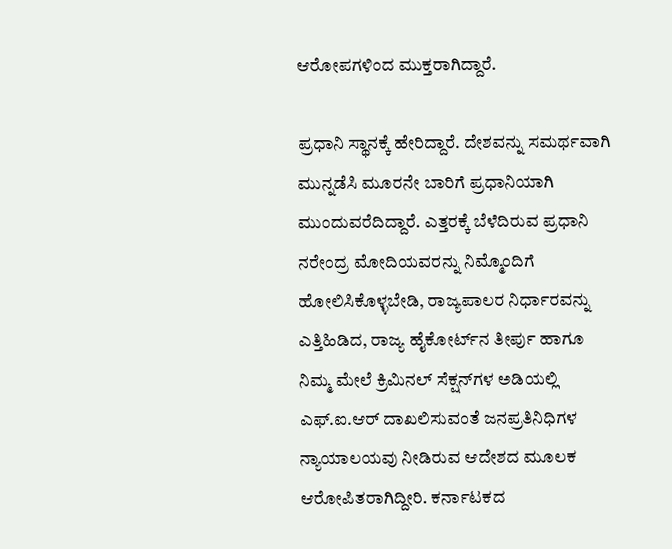ಆರೋಪಗಳಿಂದ ಮುಕ್ತರಾಗಿದ್ದಾರೆ.

ಪ್ರಧಾನಿ ಸ್ಥಾನಕ್ಕೆ ಹೇರಿದ್ದಾರೆ. ದೇಶವನ್ನು ಸಮರ್ಥವಾಗಿ ಮುನ್ನಡೆಸಿ ಮೂರನೇ ಬಾರಿಗೆ ಪ್ರಧಾನಿಯಾಗಿ ಮುಂದುವರೆದಿದ್ದಾರೆ. ಎತ್ತರಕ್ಕೆ ಬೆಳೆದಿರುವ ಪ್ರಧಾನಿ ನರೇಂದ್ರ ಮೋದಿಯವರನ್ನು ನಿಮ್ಮೊಂದಿಗೆ ಹೋಲಿಸಿಕೊಳ್ಳಬೇಡಿ, ರಾಜ್ಯಪಾಲರ ನಿರ್ಧಾರವನ್ನು ಎತ್ತಿಹಿಡಿದ, ರಾಜ್ಯ ಹೈಕೋರ್ಟ್‌ನ ತೀರ್ಪು ಹಾಗೂ ನಿಮ್ಮ ಮೇಲೆ ಕ್ರಿಮಿನಲ್ ಸೆಕ್ಷನ್‌ಗಳ ಅಡಿಯಲ್ಲಿ ಎಫ್.ಐ.ಆರ್ ದಾಖಲಿಸುವಂತೆ ಜನಪ್ರತಿನಿಧಿಗಳ ನ್ಯಾಯಾಲಯವು ನೀಡಿರುವ ಆದೇಶದ ಮೂಲಕ ಆರೋಪಿತರಾಗಿದ್ದೀರಿ. ಕರ್ನಾಟಕದ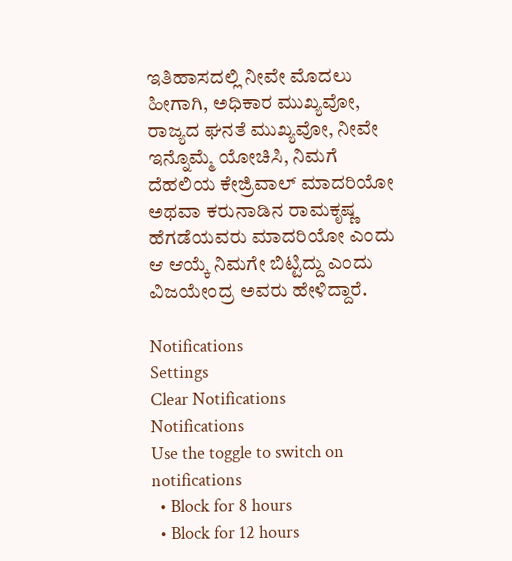ಇತಿಹಾಸದಲ್ಲಿ ನೀವೇ ಮೊದಲು ಹೀಗಾಗಿ, ಅಧಿಕಾರ ಮುಖ್ಯವೋ, ರಾಜ್ಯದ ಘನತೆ ಮುಖ್ಯವೋ, ನೀವೇ ಇನ್ನೊಮ್ಮೆ ಯೋಚಿಸಿ, ನಿಮಗೆ ದೆಹಲಿಯ ಕೇಜ್ರಿವಾಲ್ ಮಾದರಿಯೋ ಅಥವಾ ಕರುನಾಡಿನ ರಾಮಕೃಷ್ಣ ಹೆಗಡೆಯವರು ಮಾದರಿಯೋ ಎಂದು ಆ ಆಯ್ಕೆ ನಿಮಗೇ ಬಿಟ್ಟಿದ್ದು ಎಂದು ವಿಜಯೇಂದ್ರ ಅವರು ಹೇಳಿದ್ದಾರೆ.

Notifications
Settings
Clear Notifications
Notifications
Use the toggle to switch on notifications
  • Block for 8 hours
  • Block for 12 hours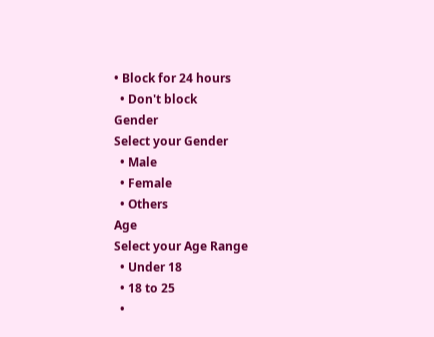• Block for 24 hours
  • Don't block
Gender
Select your Gender
  • Male
  • Female
  • Others
Age
Select your Age Range
  • Under 18
  • 18 to 25
  •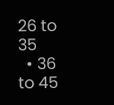26 to 35
  • 36 to 45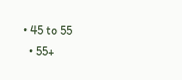• 45 to 55
  • 55+